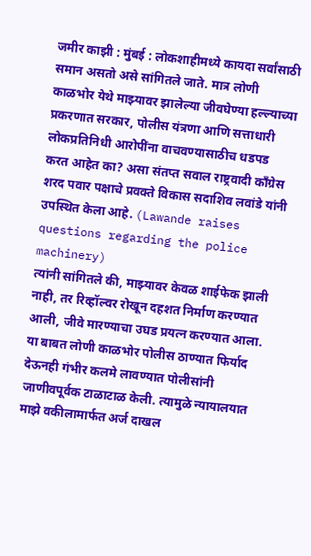जमीर काझी : मुंबई : लोकशाहीमध्ये कायदा सर्वांसाठी समान असतो असे सांगितले जाते. मात्र लोणी काळभोर येथे माझ्यावर झालेल्या जीवघेण्या हल्ल्याच्या प्रकरणात सरकार, पोलीस यंत्रणा आणि सत्ताधारी लोकप्रतिनिधी आरोपींना वाचवण्यासाठीच धडपड करत आहेत का? असा संतप्त सवाल राष्ट्रवादी काँग्रेस शरद पवार पक्षाचे प्रवक्ते विकास सदाशिव लवांडे यांनी उपस्थित केला आहे. (Lawande raises questions regarding the police machinery)
त्यांनी सांगितले की, माझ्यावर केवळ शाईफेक झाली नाही, तर रिव्हॉल्वर रोखून दहशत निर्माण करण्यात आली, जीवे मारण्याचा उघड प्रयत्न करण्यात आला. या बाबत लोणी काळभोर पोलीस ठाण्यात फिर्याद देऊनही गंभीर कलमे लावण्यात पोलीसांनी जाणीवपूर्वक टाळाटाळ केली. त्यामुळे न्यायालयात माझे वकीलामार्फत अर्ज दाखल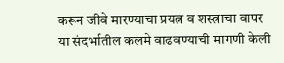करून जीवे मारण्याचा प्रयत्न व शस्त्राचा वापर या संदर्भातील कलमे वाढवण्याची मागणी केली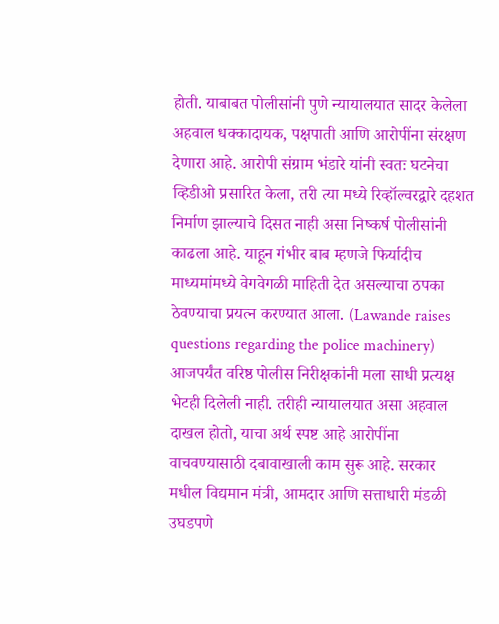होती. याबाबत पोलीसांनी पुणे न्यायालयात सादर केलेला अहवाल धक्कादायक, पक्षपाती आणि आरोपींना संरक्षण देणारा आहे. आरोपी संग्राम भंडारे यांनी स्वतः घटनेचा व्हिडीओ प्रसारित केला, तरी त्या मध्ये रिव्हॉल्वरद्वारे दहशत निर्माण झाल्याचे दिसत नाही असा निष्कर्ष पोलीसांनी काढला आहे. याहून गंभीर बाब म्हणजे फिर्यादीच माध्यमांमध्ये वेगवेगळी माहिती देत असल्याचा ठपका ठेवण्याचा प्रयत्न करण्यात आला. (Lawande raises questions regarding the police machinery)
आजपर्यंत वरिष्ठ पोलीस निरीक्षकांनी मला साधी प्रत्यक्ष भेटही दिलेली नाही. तरीही न्यायालयात असा अहवाल दाखल होतो, याचा अर्थ स्पष्ट आहे आरोपींना वाचवण्यासाठी दबावाखाली काम सुरू आहे. सरकार मधील विद्यमान मंत्री, आमदार आणि सत्ताधारी मंडळी उघडपणे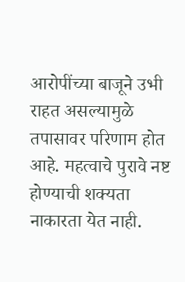आरोपींच्या बाजूने उभी राहत असल्यामुळे तपासावर परिणाम होत आहे. महत्वाचे पुरावे नष्ट होण्याची शक्यता नाकारता येत नाही.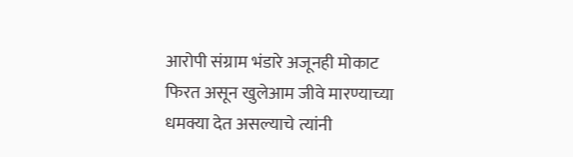आरोपी संग्राम भंडारे अजूनही मोकाट फिरत असून खुलेआम जीवे मारण्याच्या धमक्या देत असल्याचे त्यांनी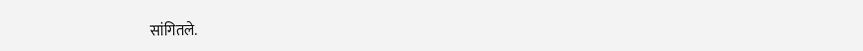सांगितले.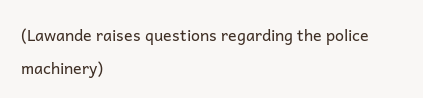(Lawande raises questions regarding the police machinery)